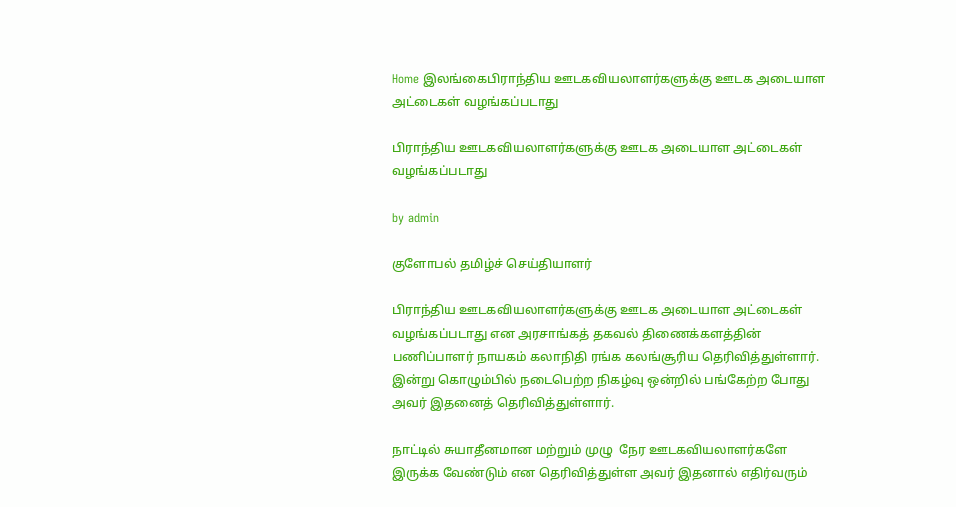Home இலங்கைபிராந்திய ஊடகவியலாளர்களுக்கு ஊடக அடையாள அட்டைகள் வழங்கப்படாது

பிராந்திய ஊடகவியலாளர்களுக்கு ஊடக அடையாள அட்டைகள் வழங்கப்படாது

by admin

குளோபல் தமிழ்ச் செய்தியாளர்

பிராந்திய ஊடகவியலாளர்களுக்கு ஊடக அடையாள அட்டைகள் வழங்கப்படாது என அரசாங்கத் தகவல் திணைக்களத்தின் பணிப்பாளர் நாயகம் கலாநிதி ரங்க கலங்சூரிய தெரிவித்துள்ளார். இன்று கொழும்பில் நடைபெற்ற நிகழ்வு ஒன்றில் பங்கேற்ற போது அவர் இதனைத் தெரிவித்துள்ளார்.

நாட்டில் சுயாதீனமான மற்றும் முழு  நேர ஊடகவியலாளர்களே இருக்க வேண்டும் என தெரிவித்துள்ள அவர் இதனால் எதிர்வரும்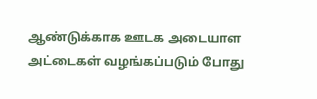ஆண்டுக்காக ஊடக அடையாள அட்டைகள் வழங்கப்படும் போது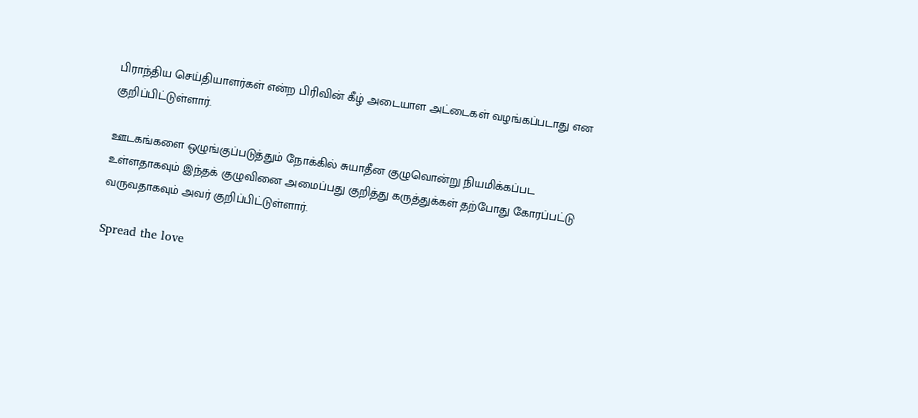பிராந்திய செய்தியாளர்கள் என்ற பிரிவின் கீழ் அடையாள அட்டைகள் வழங்கப்படாது என குறிப்பிட்டுள்ளார்.

ஊடகங்களை ஒழுங்குப்படுத்தும் நோக்கில் சுயாதீன குழுவொன்று நியமிக்கப்பட உள்ளதாகவும் இந்தக் குழுவினை அமைப்பது குறித்து கருத்துக்கள் தற்போது கோரப்பட்டு வருவதாகவும் அவர் குறிப்பிட்டுள்ளார்.

Spread the love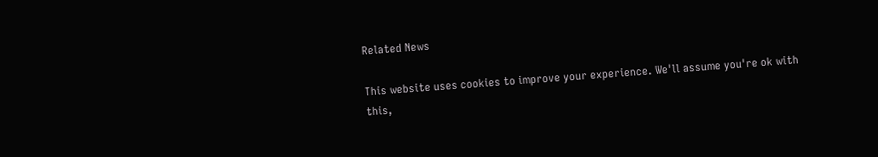Related News

This website uses cookies to improve your experience. We'll assume you're ok with this,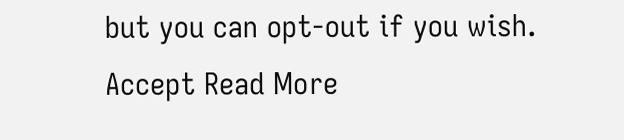but you can opt-out if you wish. Accept Read More